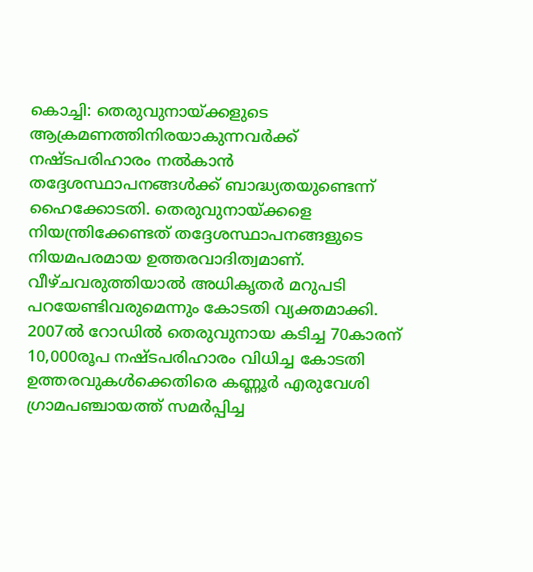കൊച്ചി: തെരുവുനായ്ക്കളുടെ ആക്രമണത്തിനിരയാകുന്നവർക്ക് നഷ്ടപരിഹാരം നൽകാൻ തദ്ദേശസ്ഥാപനങ്ങൾക്ക് ബാദ്ധ്യതയുണ്ടെന്ന് ഹൈക്കോടതി. തെരുവുനായ്ക്കളെ നിയന്ത്രിക്കേണ്ടത് തദ്ദേശസ്ഥാപനങ്ങളുടെ നിയമപരമായ ഉത്തരവാദിത്വമാണ്. വീഴ്ചവരുത്തിയാൽ അധികൃതർ മറുപടി പറയേണ്ടിവരുമെന്നും കോടതി വ്യക്തമാക്കി. 2007ൽ റോഡിൽ തെരുവുനായ കടിച്ച 70കാരന് 10,000രൂപ നഷ്ടപരിഹാരം വിധിച്ച കോടതി ഉത്തരവുകൾക്കെതിരെ കണ്ണൂർ എരുവേശി ഗ്രാമപഞ്ചായത്ത് സമർപ്പിച്ച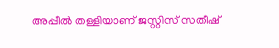അപ്പീൽ തള്ളിയാണ് ജസ്റ്റിസ് സതീഷ്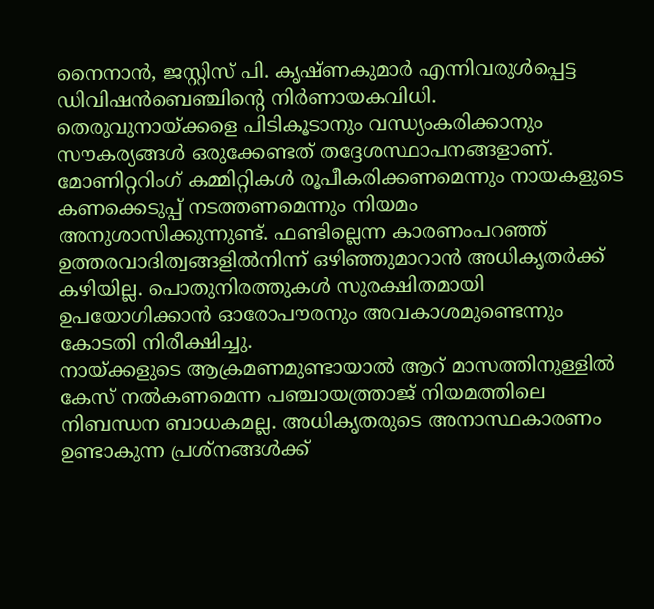നൈനാൻ, ജസ്റ്റിസ് പി. കൃഷ്ണകുമാർ എന്നിവരുൾപ്പെട്ട ഡിവിഷൻബെഞ്ചിന്റെ നിർണായകവിധി.
തെരുവുനായ്ക്കളെ പിടികൂടാനും വന്ധ്യംകരിക്കാനും സൗകര്യങ്ങൾ ഒരുക്കേണ്ടത് തദ്ദേശസ്ഥാപനങ്ങളാണ്. മോണിറ്ററിംഗ് കമ്മിറ്റികൾ രൂപീകരിക്കണമെന്നും നായകളുടെ കണക്കെടുപ്പ് നടത്തണമെന്നും നിയമം അനുശാസിക്കുന്നുണ്ട്. ഫണ്ടില്ലെന്ന കാരണംപറഞ്ഞ് ഉത്തരവാദിത്വങ്ങളിൽനിന്ന് ഒഴിഞ്ഞുമാറാൻ അധികൃതർക്ക് കഴിയില്ല. പൊതുനിരത്തുകൾ സുരക്ഷിതമായി ഉപയോഗിക്കാൻ ഓരോപൗരനും അവകാശമുണ്ടെന്നും കോടതി നിരീക്ഷിച്ചു.
നായ്ക്കളുടെ ആക്രമണമുണ്ടായാൽ ആറ് മാസത്തിനുള്ളിൽ കേസ് നൽകണമെന്ന പഞ്ചായത്ത്രാജ് നിയമത്തിലെ നിബന്ധന ബാധകമല്ല. അധികൃതരുടെ അനാസ്ഥകാരണം ഉണ്ടാകുന്ന പ്രശ്നങ്ങൾക്ക്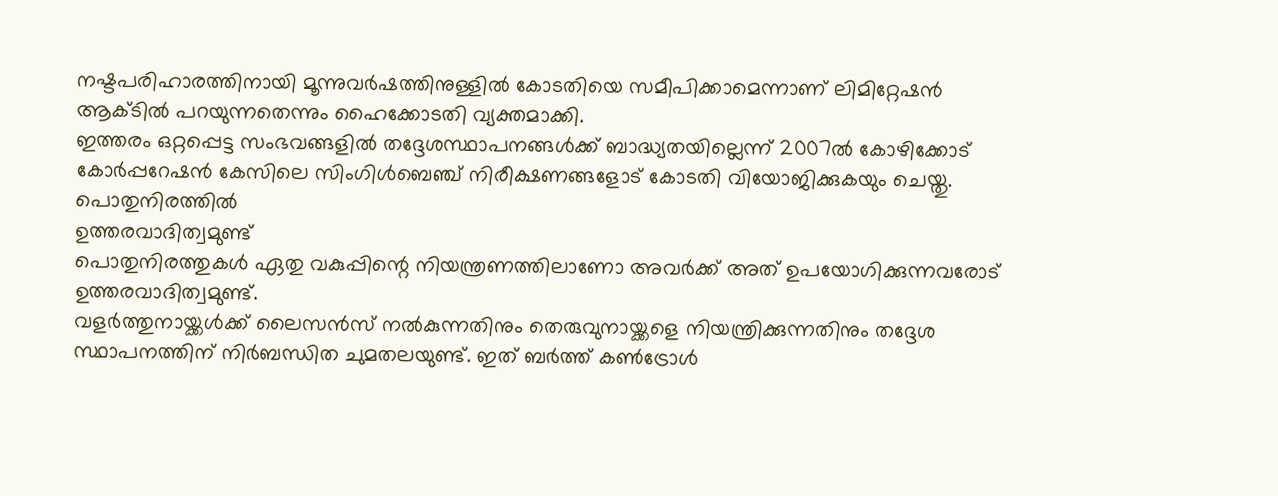നഷ്ടപരിഹാരത്തിനായി മൂന്നുവർഷത്തിനുള്ളിൽ കോടതിയെ സമീപിക്കാമെന്നാണ് ലിമിറ്റേഷൻ ആക്ടിൽ പറയുന്നതെന്നും ഹൈക്കോടതി വ്യക്തമാക്കി.
ഇത്തരം ഒറ്റപ്പെട്ട സംഭവങ്ങളിൽ തദ്ദേശസ്ഥാപനങ്ങൾക്ക് ബാദ്ധ്യതയില്ലെന്ന് 2007ൽ കോഴിക്കോട് കോർപ്പറേഷൻ കേസിലെ സിംഗിൾബെഞ്ച് നിരീക്ഷണങ്ങളോട് കോടതി വിയോജിക്കുകയും ചെയ്തു.
പൊതുനിരത്തിൽ
ഉത്തരവാദിത്വമുണ്ട്
പൊതുനിരത്തുകൾ ഏതു വകുപ്പിന്റെ നിയന്ത്രണത്തിലാണോ അവർക്ക് അത് ഉപയോഗിക്കുന്നവരോട് ഉത്തരവാദിത്വമുണ്ട്.
വളർത്തുനായ്ക്കൾക്ക് ലൈസൻസ് നൽകുന്നതിനും തെരുവുനായ്ക്കളെ നിയന്ത്രിക്കുന്നതിനും തദ്ദേശ സ്ഥാപനത്തിന് നിർബന്ധിത ചുമതലയുണ്ട്. ഇത് ബർത്ത് കൺട്രോൾ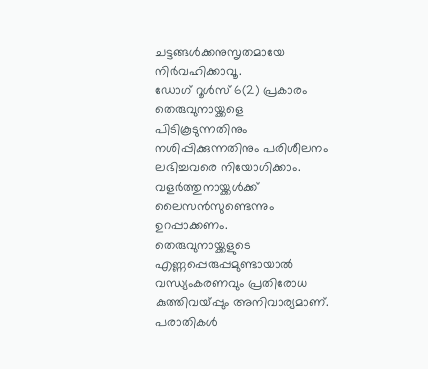ചട്ടങ്ങൾക്കനുസൃതമായേ നിർവഹിക്കാവൂ.
ഡോഗ് റൂൾസ് 6(2) പ്രകാരം തെരുവുനായ്ക്കളെ പിടികൂടുന്നതിനും നശിപ്പിക്കുന്നതിനും പരിശീലനം ലഭിച്ചവരെ നിയോഗിക്കാം. വളർത്തുനായ്ക്കൾക്ക് ലൈസൻസുണ്ടെന്നും ഉറപ്പാക്കണം.
തെരുവുനായ്ക്കളുടെ എണ്ണപ്പെരുപ്പമുണ്ടായാൽ വന്ധ്യംകരണവും പ്രതിരോധ കുത്തിവയ്പ്പും അനിവാര്യമാണ്. പരാതികൾ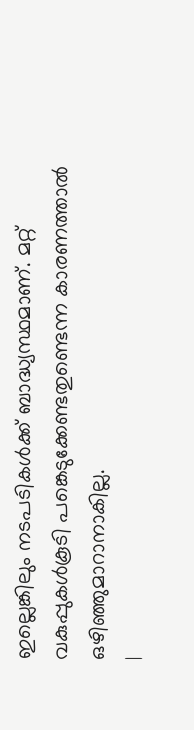ഇല്ലെങ്കിലും നടപടികൾക്ക് ബാദ്ധ്യസ്ഥമാണ്. മറ്റ് വകുപ്പുകൾകൂടി പങ്കെടുക്കേണ്ടതുണ്ടെന്ന കാരണത്താൽ ഒഴിഞ്ഞുമാറാനാകില്ല.
|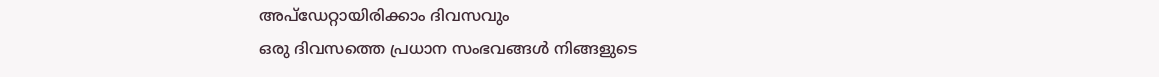അപ്ഡേറ്റായിരിക്കാം ദിവസവും
ഒരു ദിവസത്തെ പ്രധാന സംഭവങ്ങൾ നിങ്ങളുടെ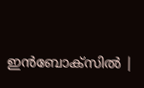ഇൻബോക്സിൽ |